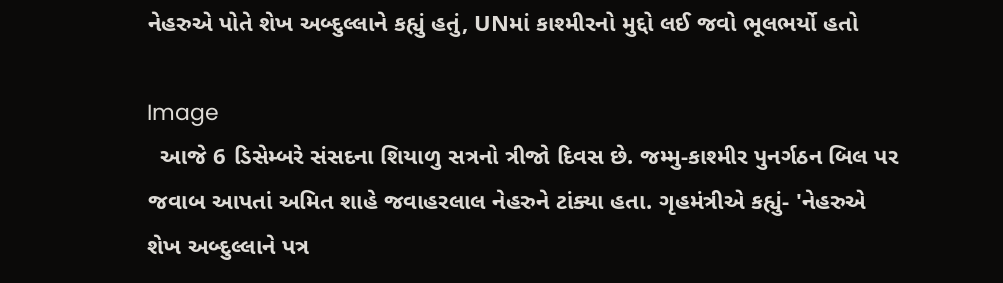નેહરુએ પોતે શેખ અબ્દુલ્લાને કહ્યું હતું, UNમાં કાશ્મીરનો મુદ્દો લઈ જવો ભૂલભર્યો હતો

Image
  આજે 6 ડિસેમ્બરે સંસદના શિયાળુ સત્રનો ત્રીજો દિવસ છે. જમ્મુ-કાશ્મીર પુનર્ગઠન બિલ પર જવાબ આપતાં અમિત શાહે જવાહરલાલ નેહરુને ટાંક્યા હતા. ગૃહમંત્રીએ કહ્યું- 'નેહરુએ શેખ અબ્દુલ્લાને પત્ર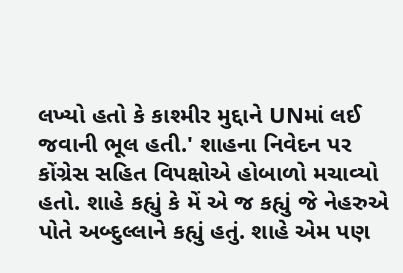લખ્યો હતો કે કાશ્મીર મુદ્દાને UNમાં લઈ જવાની ભૂલ હતી.' શાહના નિવેદન પર કોંગ્રેસ સહિત વિપક્ષોએ હોબાળો મચાવ્યો હતો. શાહે કહ્યું કે મેં એ જ કહ્યું જે નેહરુએ પોતે અબ્દુલ્લાને કહ્યું હતું. શાહે એમ પણ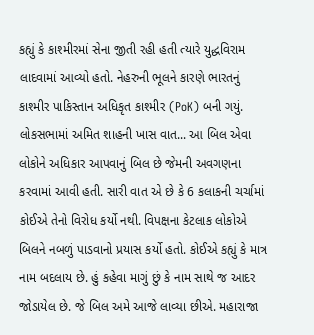કહ્યું કે કાશ્મીરમાં સેના જીતી રહી હતી ત્યારે યુદ્ધવિરામ લાદવામાં આવ્યો હતો. નેહરુની ભૂલને કારણે ભારતનું કાશ્મીર પાકિસ્તાન અધિકૃત કાશ્મીર (PoK) બની ગયું. લોકસભામાં અમિત શાહની ખાસ વાત... આ બિલ એવા લોકોને અધિકાર આપવાનું બિલ છે જેમની અવગણના કરવામાં આવી હતી. સારી વાત એ છે કે 6 કલાકની ચર્ચામાં કોઈએ તેનો વિરોધ કર્યો નથી. વિપક્ષના કેટલાક લોકોએ બિલને નબળું પાડવાનો પ્રયાસ કર્યો હતો. કોઈએ કહ્યું કે માત્ર નામ બદલાય છે. હું કહેવા માગું છું કે નામ સાથે જ આદર જોડાયેલ છે. જે બિલ અમે આજે લાવ્યા છીએ. મહારાજા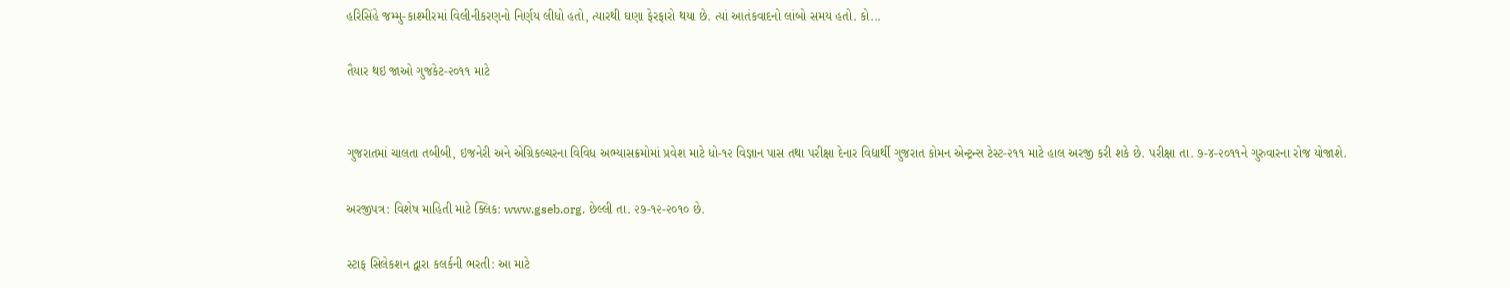હરિસિંહે જમ્મુ-કાશ્મીરમાં વિલીનીકરણનો નિર્ણય લીધો હતો, ત્યારથી ઘણા ફેરફારો થયા છે. ત્યાં આતંકવાદનો લાંબો સમય હતો. કો...

તૈયાર થઇ જાઓ ગુજકેટ-૨૦૧૧ માટે


ગુજરાતમાં ચાલતા તબીબી, ઇજનેરી અને એગ્રિકલ્ચરના વિવિધ અભ્યાસક્રમોમાં પ્રવેશ માટે ધો-૧૨ વિજ્ઞાન પાસ તથા પરીક્ષા દેનાર વિદ્યાર્થી ગુજરાત કોમન એન્ટ્રન્સ ટેસ્ટ-૨૧૧ માટે હાલ અરજી કરી શકે છે. પરીક્ષા તા. ૭-૪-૨૦૧૧ને ગુરુવારના રોજ યોજાશે.

અરજીપત્ર: વિશેષ માહિતી માટે ક્લિક: www.gseb.org. છેલ્લી તા. ૨૭-૧૨-૨૦૧૦ છે.

સ્ટાફ સિલેકશન દ્વારા કલર્કની ભરતી: આ માટે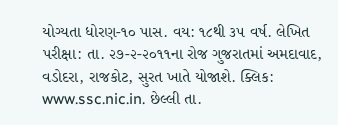યોગ્યતા ધોરણ-૧૦ પાસ. વય: ૧૮થી ૩૫ વર્ષ. લેખિત પરીક્ષા: તા. ૨૭-૨-૨૦૧૧ના રોજ ગુજરાતમાં અમદાવાદ, વડોદરા, રાજકોટ, સુરત ખાતે યોજાશે. ક્લિક: www.ssc.nic.in. છેલ્લી તા.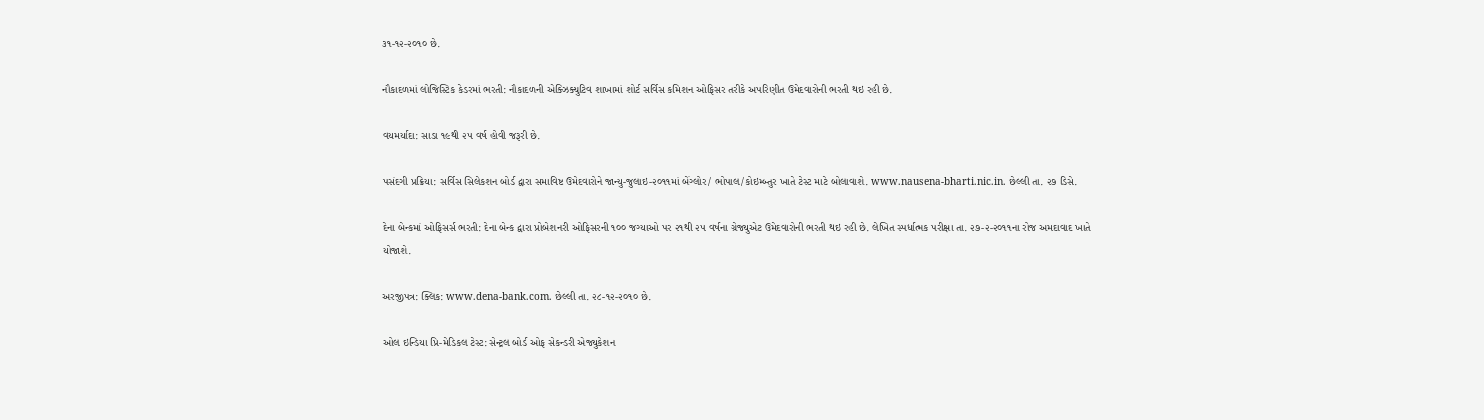૩૧-૧૨-૨૦૧૦ છે.

નૌકાદળમાં લોજિસ્ટિક કેડરમાં ભરતી: નૌકાદળની એક્ઝિક્યુટિવ શાખામાં શોર્ટ સર્વિસ કમિશન ઓફિસર તરીકે અપરિણીત ઉમેદવારોની ભરતી થઇ રહી છે.

વયમર્યાદા: સાડા ૧૯થી ૨૫ વર્ષ હોવી જરૂરી છે.

પસંદગી પ્રક્રિયા: સર્વિસ સિલેકશન બોર્ડ દ્વારા સમાવિષ્ટ ઉમેદવારોને જાન્યુ-જુલાઇ-૨૦૧૧માં બેંગ્લોર/ ભોપાલ/કોઇમ્બ્તુર ખાતે ટેસ્ટ માટે બોલાવાશે. www.nausena-bharti.nic.in. છેલ્લી તા. ૨૭ ડિસે.

દેના બેન્કમાં ઓફિસર્સ ભરતી: દેના બેન્ક દ્વારા પ્રોબેશનરી ઓફિસરની ૧૦૦ જગ્યાઓ પર ૨૧થી ૨૫ વર્ષના ગ્રેજ્યુએટ ઉમેદવારોની ભરતી થઇ રહી છે. લેખિત સ્પર્ધાત્મક પરીક્ષા તા. ૨૭-૨-૨૦૧૧ના રોજ અમદાવાદ ખાતે યોજાશે.

અરજીપત્ર: ક્લિક: www.dena-bank.com. છેલ્લી તા. ૨૮-૧૨-૨૦૧૦ છે.

ઓલ ઇન્ડિયા પ્રિ-મેડિકલ ટેસ્ટ: સેન્ટ્રલ બોર્ડ ઓફ સેકન્ડરી એજ્યુકેશન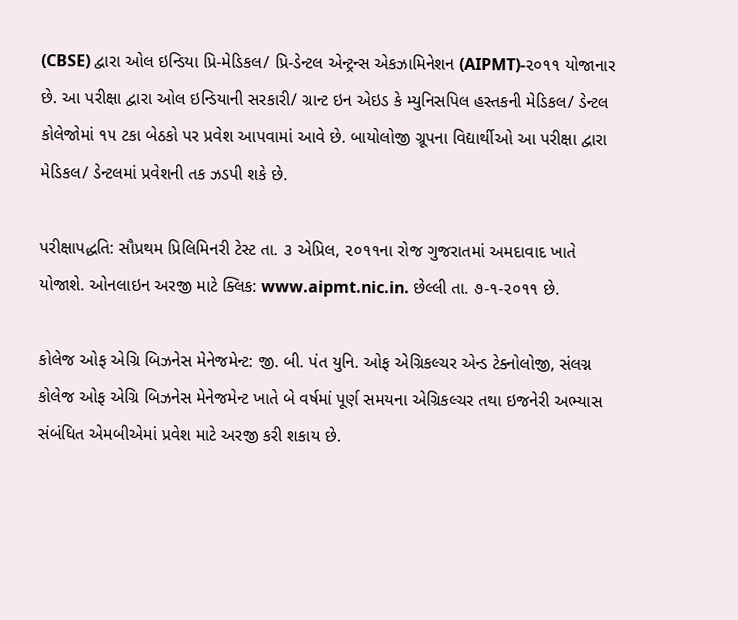(CBSE) દ્વારા ઓલ ઇન્ડિયા પ્રિ-મેડિકલ/ પ્રિ-ડેન્ટલ એન્ટ્રન્સ એકઝામિનેશન (AIPMT)-૨૦૧૧ યોજાનાર છે. આ પરીક્ષા દ્વારા ઓલ ઇન્ડિયાની સરકારી/ ગ્રાન્ટ ઇન એઇડ કે મ્યુનિસપિલ હસ્તકની મેડિકલ/ ડેન્ટલ કોલેજોમાં ૧૫ ટકા બેઠકો પર પ્રવેશ આપવામાં આવે છે. બાયોલોજી ગ્રૂપના વિદ્યાર્થીઓ આ પરીક્ષા દ્વારા મેડિકલ/ ડેન્ટલમાં પ્રવેશની તક ઝડપી શકે છે.

પરીક્ષાપદ્ધતિ: સૌપ્રથમ પ્રિલિમિનરી ટેસ્ટ તા. ૩ એપ્રિલ, ૨૦૧૧ના રોજ ગુજરાતમાં અમદાવાદ ખાતે યોજાશે. ઓનલાઇન અરજી માટે ક્લિક: www.aipmt.nic.in. છેલ્લી તા. ૭-૧-૨૦૧૧ છે.

કોલેજ ઓફ એગ્રિ બિઝનેસ મેનેજમેન્ટ: જી. બી. પંત યુનિ. ઓફ એગ્રિકલ્ચર એન્ડ ટેક્નોલોજી, સંલગ્ન કોલેજ ઓફ એગ્રિ બિઝનેસ મેનેજમેન્ટ ખાતે બે વર્ષમાં પૂર્ણ સમયના એગ્રિકલ્ચર તથા ઇજનેરી અભ્યાસ સંબંધિત એમબીએમાં પ્રવેશ માટે અરજી કરી શકાય છે.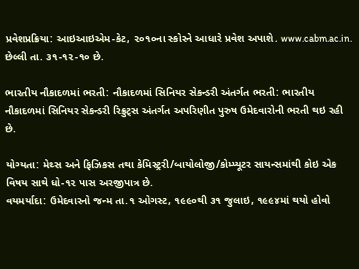પ્રવેશપ્રક્રિયા: આઇઆઇએમ-કેટ, ૨૦૧૦ના સ્કોરને આધારે પ્રવેશ અપાશે. www.cabm.ac.in. છેલ્લી તા. ૩૧-૧૨-૧૦ છે.

ભારતીય નૌકાદળમાં ભરતી: નૌકાદળમાં સિનિયર સેકન્ડરી અંતર્ગત ભરતી: ભારતીય નૌકાદળમાં સિનિયર સેકન્ડરી રિક્રુટ્સ અંતર્ગત અપરિણીત પુરુષ ઉમેદવારોની ભરતી થઇ રહી છે.

યોગ્યતા: મેથ્સ અને ફિઝિકસ તથા કેમિસ્ટ્રરી/બાયોલોજી/કોમ્પ્યૂટર સાયન્સમાંથી કોઇ એક વિષય સાથે ધો-૧૨ પાસ અરજીપાત્ર છે.
વયમર્યાદા: ઉમેદવારનો જન્મ તા.૧ ઓગસ્ટ, ૧૯૯૦થી ૩૧ જુલાઇ, ૧૯૯૪માં થયો હોવો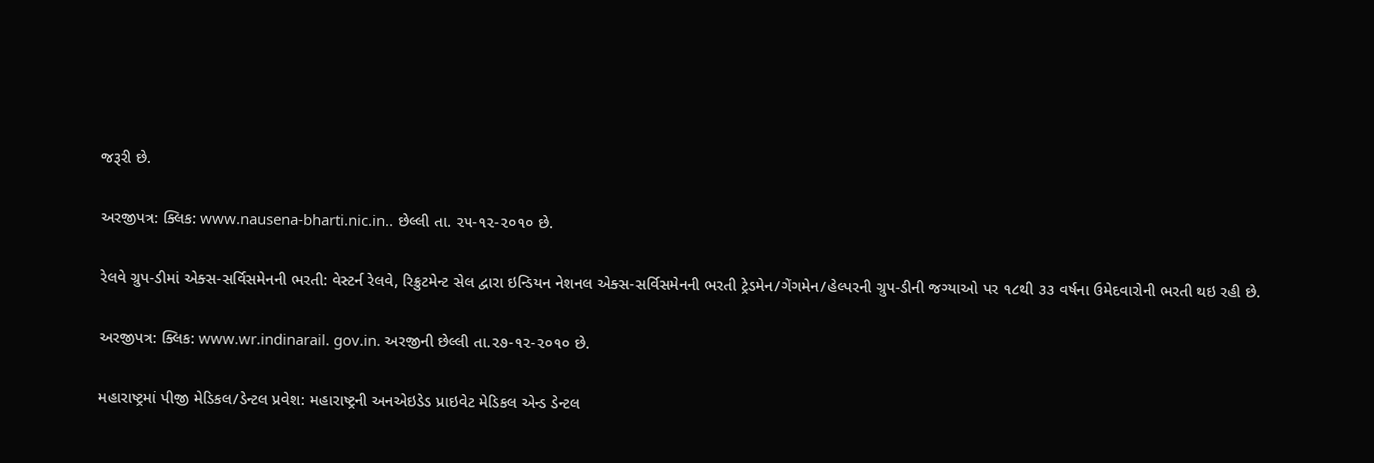જરૂરી છે.

અરજીપત્ર: ક્લિક: www.nausena-bharti.nic.in.. છેલ્લી તા. ૨૫-૧૨-૨૦૧૦ છે.

રેલવે ગ્રુપ-ડીમાં એક્સ-સર્વિસમેનની ભરતી: વેસ્ટર્ન રેલવે, રિક્રુટમેન્ટ સેલ દ્વારા ઇન્ડિયન નેશનલ એક્સ-સર્વિસમેનની ભરતી ટ્રેડમેન/ગેંગમેન/હેલ્પરની ગ્રુપ-ડીની જગ્યાઓ પર ૧૮થી ૩૩ વર્ષના ઉમેદવારોની ભરતી થઇ રહી છે.

અરજીપત્ર: ક્લિક: www.wr.indinarail. gov.in. અરજીની છેલ્લી તા.૨૭-૧૨-૨૦૧૦ છે.

મહારાષ્ટ્રમાં પીજી મેડિકલ/ડેન્ટલ પ્રવેશ: મહારાષ્ટ્રની અનએઇડેડ પ્રાઇવેટ મેડિકલ એન્ડ ડેન્ટલ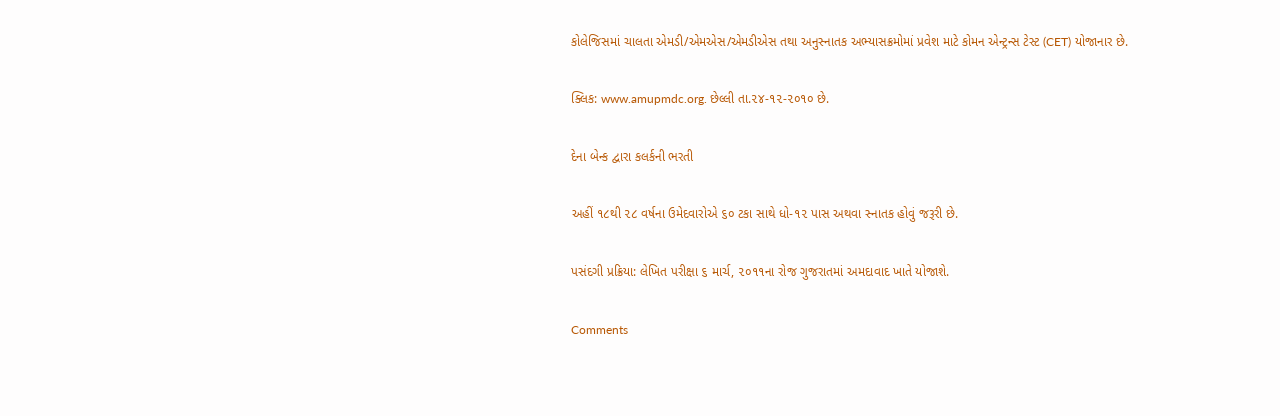કોલેજિસમાં ચાલતા એમડી/એમએસ/એમડીએસ તથા અનુસ્નાતક અભ્યાસક્રમોમાં પ્રવેશ માટે કોમન એન્ટ્રન્સ ટેસ્ટ (CET) યોજાનાર છે.

ક્લિક: www.amupmdc.org. છેલ્લી તા.૨૪-૧૨-૨૦૧૦ છે.

દેના બેન્ક દ્વારા કલર્કની ભરતી

અહીં ૧૮થી ૨૮ વર્ષના ઉમેદવારોએ ૬૦ ટકા સાથે ધો-૧૨ પાસ અથવા સ્નાતક હોવું જરૂરી છે.

પસંદગી પ્રક્રિયા: લેખિત પરીક્ષા ૬ માર્ચ, ૨૦૧૧ના રોજ ગુજરાતમાં અમદાવાદ ખાતે યોજાશે.

Comments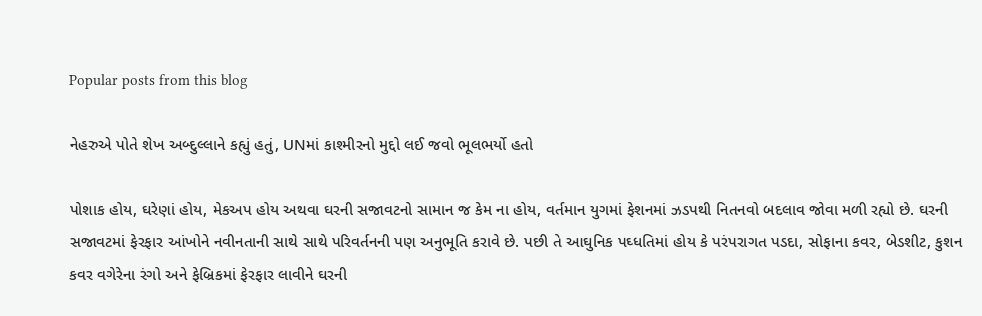Popular posts from this blog

નેહરુએ પોતે શેખ અબ્દુલ્લાને કહ્યું હતું, UNમાં કાશ્મીરનો મુદ્દો લઈ જવો ભૂલભર્યો હતો

પોશાક હોય, ઘરેણાં હોય, મેકઅપ હોય અથવા ઘરની સજાવટનો સામાન જ કેમ ના હોય, વર્તમાન યુગમાં ફેશનમાં ઝડપથી નિતનવો બદલાવ જોવા મળી રહ્યો છે. ઘરની સજાવટમાં ફેરફાર આંખોને નવીનતાની સાથે સાથે પરિવર્તનની પણ અનુભૂતિ કરાવે છે. પછી તે આઘુનિક પઘ્ધતિમાં હોય કે પરંપરાગત પડદા, સોફાના કવર, બેડશીટ, કુશન કવર વગેરેના રંગો અને ફેબ્રિકમાં ફેરફાર લાવીને ઘરની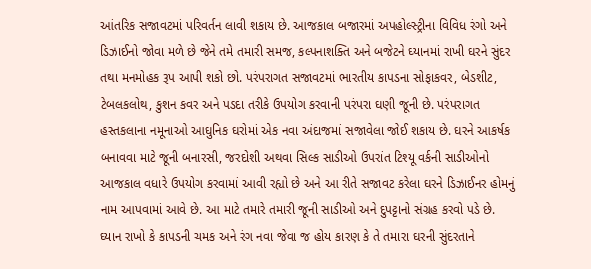આંતરિક સજાવટમાં પરિવર્તન લાવી શકાય છે. આજકાલ બજારમાં અપહોલ્સ્ટ્રીના વિવિધ રંગો અને ડિઝાઈનો જોવા મળે છે જેને તમે તમારી સમજ, કલ્પનાશક્તિ અને બજેટને ઘ્યાનમાં રાખી ઘરને સુંદર તથા મનમોહક રૂપ આપી શકો છો. પરંપરાગત સજાવટમાં ભારતીય કાપડના સોફાકવર, બેડશીટ, ટેબલકલોથ, કુશન કવર અને પડદા તરીકે ઉપયોગ કરવાની પરંપરા ઘણી જૂની છે. પરંપરાગત હસ્તકલાના નમૂનાઓ આઘુનિક ઘરોમાં એક નવા અંદાજમાં સજાવેલા જોઈ શકાય છે. ઘરને આકર્ષક બનાવવા માટે જૂની બનારસી, જરદોશી અથવા સિલ્ક સાડીઓ ઉપરાંત ટિશ્યૂ વર્કની સાડીઓનો આજકાલ વધારે ઉપયોગ કરવામાં આવી રહ્યો છે અને આ રીતે સજાવટ કરેલા ઘરને ડિઝાઈનર હોમનું નામ આપવામાં આવે છે. આ માટે તમારે તમારી જૂની સાડીઓ અને દુપટ્ટાનો સંગ્રહ કરવો પડે છે. ઘ્યાન રાખો કે કાપડની ચમક અને રંગ નવા જેવા જ હોય કારણ કે તે તમારા ઘરની સુંદરતાને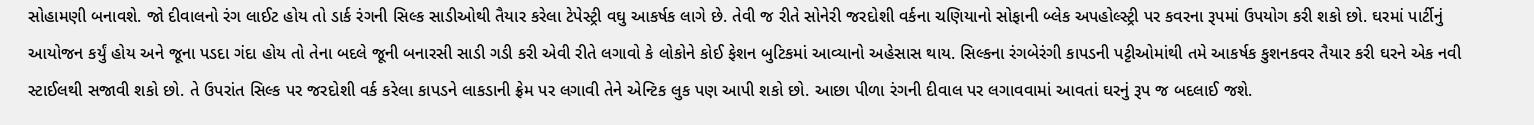સોહામણી બનાવશે. જો દીવાલનો રંગ લાઈટ હોય તો ડાર્ક રંગની સિલ્ક સાડીઓથી તૈયાર કરેલા ટેપેસ્ટ્રી વઘુ આકર્ષક લાગે છે. તેવી જ રીતે સોનેરી જરદોશી વર્કના ચણિયાનો સોફાની બ્લેક અપહોલ્સ્ટ્રી પર કવરના રૂપમાં ઉપયોગ કરી શકો છો. ઘરમાં પાર્ટીનું આયોજન કર્યું હોય અને જૂના પડદા ગંદા હોય તો તેના બદલે જૂની બનારસી સાડી ગડી કરી એવી રીતે લગાવો કે લોકોને કોઈ ફેશન બુટિકમાં આવ્યાનો અહેસાસ થાય. સિલ્કના રંગબેરંગી કાપડની પટ્ટીઓમાંથી તમે આકર્ષક કુશનકવર તૈયાર કરી ઘરને એક નવી સ્ટાઈલથી સજાવી શકો છો. તે ઉપરાંત સિલ્ક પર જરદોશી વર્ક કરેલા કાપડને લાકડાની ફ્રેમ પર લગાવી તેને એન્ટિક લુક પણ આપી શકો છો. આછા પીળા રંગની દીવાલ પર લગાવવામાં આવતાં ઘરનું રૂપ જ બદલાઈ જશે.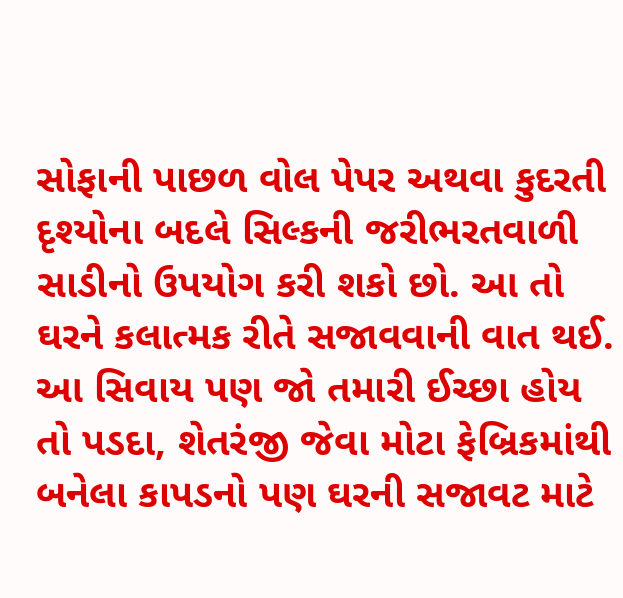સોફાની પાછળ વોલ પેપર અથવા કુદરતી દૃશ્યોના બદલે સિલ્કની જરીભરતવાળી સાડીનો ઉપયોગ કરી શકો છો. આ તો ઘરને કલાત્મક રીતે સજાવવાની વાત થઈ. આ સિવાય પણ જો તમારી ઈચ્છા હોય તો પડદા, શેતરંજી જેવા મોટા ફેબ્રિકમાંથી બનેલા કાપડનો પણ ઘરની સજાવટ માટે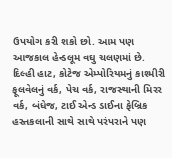ઉપયોગ કરી શકો છો. આમ પણ આજકાલ હેન્ડલૂમ વઘુ ચલણમાં છે. દિલ્હી હાટ, કોટેજ એમ્પોરિયમનું કાશ્મીરી ફૂલવેલનું વર્ક, પેચ વર્ક, રાજસ્થાની મિરર વર્ક, બંધેજ, ટાઈ એન્ડ ડાઈના ફેબ્રિક હસ્તકલાની સાથે સાથે પરંપરાને પણ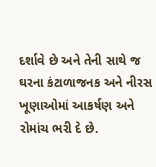દર્શાવે છે અને તેની સાથે જ ઘરના કંટાળાજનક અને નીરસ ખૂણાઓમાં આકર્ષણ અને રોમાંચ ભરી દે છે.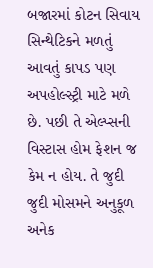બજારમાં કોટન સિવાય સિન્થેટિકને મળતું આવતું કાપડ પણ અપહોલ્સ્ટ્રી માટે મળે છે. પછી તે એલ્પ્સની વિસ્ટાસ હોમ ફેશન જ કેમ ન હોય. તે જુદી જુદી મોસમને અનુકૂળ અનેક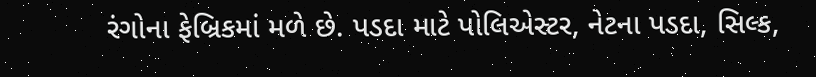રંગોના ફેબ્રિકમાં મળે છે. પડદા માટે પોલિએસ્ટર, નેટના પડદા, સિલ્ક,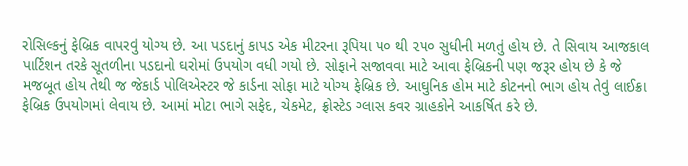રોસિલ્કનું ફેબ્રિક વાપરવું યોગ્ય છે. આ પડદાનું કાપડ એક મીટરના રૂપિયા ૫૦ થી ૨૫૦ સુધીની મળતું હોય છે. તે સિવાય આજકાલ પાર્ટિશન તરકે સૂતળીના પડદાનો ઘરોમાં ઉપયોગ વધી ગયો છે. સોફાને સજાવવા માટે આવા ફેબ્રિકની પણ જરૂર હોય છે કે જે મજબૂત હોય તેથી જ જેકાર્ડ પોલિએસ્ટર જે કાર્ડના સોફા માટે યોગ્ય ફેબ્રિક છે. આઘુનિક હોમ માટે કોટનનો ભાગ હોય તેવું લાઈક્રા ફેબ્રિક ઉપયોગમાં લેવાય છે. આમાં મોટા ભાગે સફેદ, ચેકમેટ, ફ્રોસ્ટેડ ગ્લાસ કવર ગ્રાહકોને આકર્ષિત કરે છે.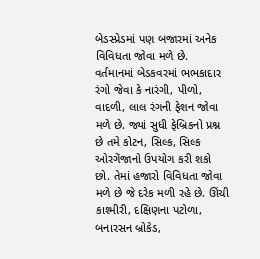બેડસ્પ્રેડમાં પણ બજારમાં અનેક વિવિધતા જોવા મળે છે. વર્તમાનમાં બેડકવરમાં ભભકાદાર રંગો જેવા કે નારંગી, પીળો, વાદળી, લાલ રંગની ફેશન જોવા મળે છે. જ્યાં સુધી ફેબ્રિકનો પ્રશ્ન છે તમે કોટન, સિલ્ક, સિલ્ક ઓરગેંજાનો ઉપયોગ કરી શકો છો. તેમાં હજારો વિવિધતા જોવા મળે છે જે દરેક મળી રહે છે. ઊંચી કાશ્મીરી, દક્ષિણના પટોળા, બનારસન બ્રોકેડ,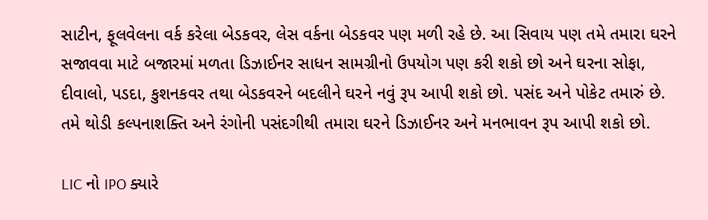સાટીન, ફૂલવેલના વર્ક કરેલા બેડકવર, લેસ વર્કના બેડકવર પણ મળી રહે છે. આ સિવાય પણ તમે તમારા ઘરને સજાવવા માટે બજારમાં મળતા ડિઝાઈનર સાધન સામગ્રીનો ઉપયોગ પણ કરી શકો છો અને ઘરના સોફા, દીવાલો, પડદા, કુશનકવર તથા બેડકવરને બદલીને ઘરને નવું રૂપ આપી શકો છો. પસંદ અને પોકેટ તમારું છે. તમે થોડી કલ્પનાશક્તિ અને રંગોની પસંદગીથી તમારા ઘરને ડિઝાઈનર અને મનભાવન રૂપ આપી શકો છો.

LIC નો IPO ક્યારે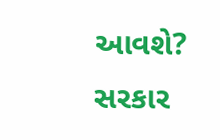આવશે? સરકાર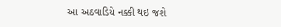આ અઠવાડિયે નક્કી થઇ જશે